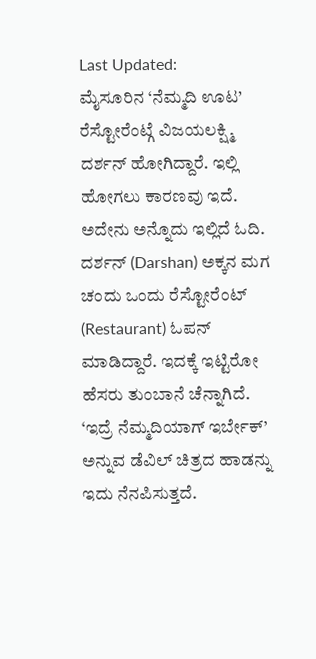Last Updated:
ಮೈಸೂರಿನ ‘ನೆಮ್ಮದಿ ಊಟ’ ರೆಸ್ಟೋರೆಂಟ್ಗೆ ವಿಜಯಲಕ್ಷ್ಮಿ ದರ್ಶನ್ ಹೋಗಿದ್ದಾರೆ. ಇಲ್ಲಿ ಹೋಗಲು ಕಾರಣವು ಇದೆ. ಅದೇನು ಅನ್ನೊದು ಇಲ್ಲಿದೆ ಓದಿ.
ದರ್ಶನ್ (Darshan) ಅಕ್ಕನ ಮಗ ಚಂದು ಒಂದು ರೆಸ್ಟೋರೆಂಟ್ (Restaurant) ಓಪನ್ ಮಾಡಿದ್ದಾರೆ. ಇದಕ್ಕೆ ಇಟ್ಟಿರೋ ಹೆಸರು ತುಂಬಾನೆ ಚೆನ್ನಾಗಿದೆ. ‘ಇದ್ರೆ ನೆಮ್ಮದಿಯಾಗ್ ಇರ್ಬೇಕ್’ ಅನ್ನುವ ಡೆವಿಲ್ ಚಿತ್ರದ ಹಾಡನ್ನು ಇದು ನೆನಪಿಸುತ್ತದೆ.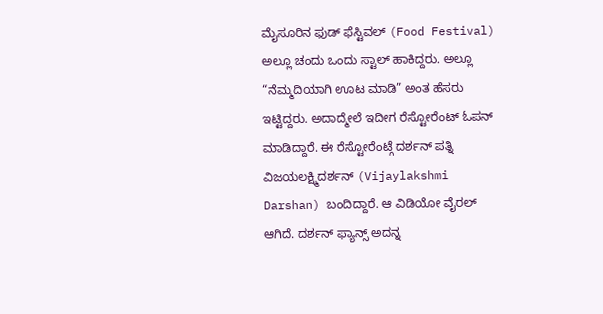ಮೈಸೂರಿನ ಫುಡ್ ಫೆಸ್ಟಿವಲ್ (Food Festival) ಅಲ್ಲೂ ಚಂದು ಒಂದು ಸ್ಟಾಲ್ ಹಾಕಿದ್ದರು. ಅಲ್ಲೂ “ನೆಮ್ಮದಿಯಾಗಿ ಊಟ ಮಾಡಿ” ಅಂತ ಹೆಸರು ಇಟ್ಟಿದ್ದರು. ಅದಾದ್ಮೇಲೆ ಇದೀಗ ರೆಸ್ಟೋರೆಂಟ್ ಓಪನ್ ಮಾಡಿದ್ದಾರೆ. ಈ ರೆಸ್ಟೋರೆಂಟ್ಗೆ ದರ್ಶನ್ ಪತ್ನಿ ವಿಜಯಲಕ್ಷ್ಮಿದರ್ಶನ್ (Vijaylakshmi Darshan) ಬಂದಿದ್ದಾರೆ. ಆ ವಿಡಿಯೋ ವೈರಲ್ ಆಗಿದೆ. ದರ್ಶನ್ ಫ್ಯಾನ್ಸ್ ಅದನ್ನ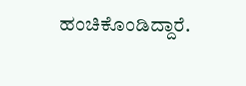ಹಂಚಿಕೊಂಡಿದ್ದಾರೆ.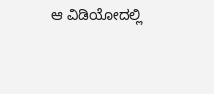ಆ ವಿಡಿಯೋದಲ್ಲಿ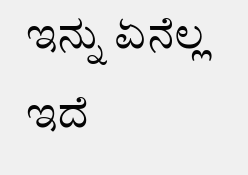ಇನ್ನು ಏನೆಲ್ಲ ಇದೆ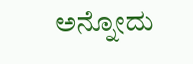ಅನ್ನೋದು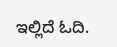ಇಲ್ಲಿದೆ ಓದಿ.